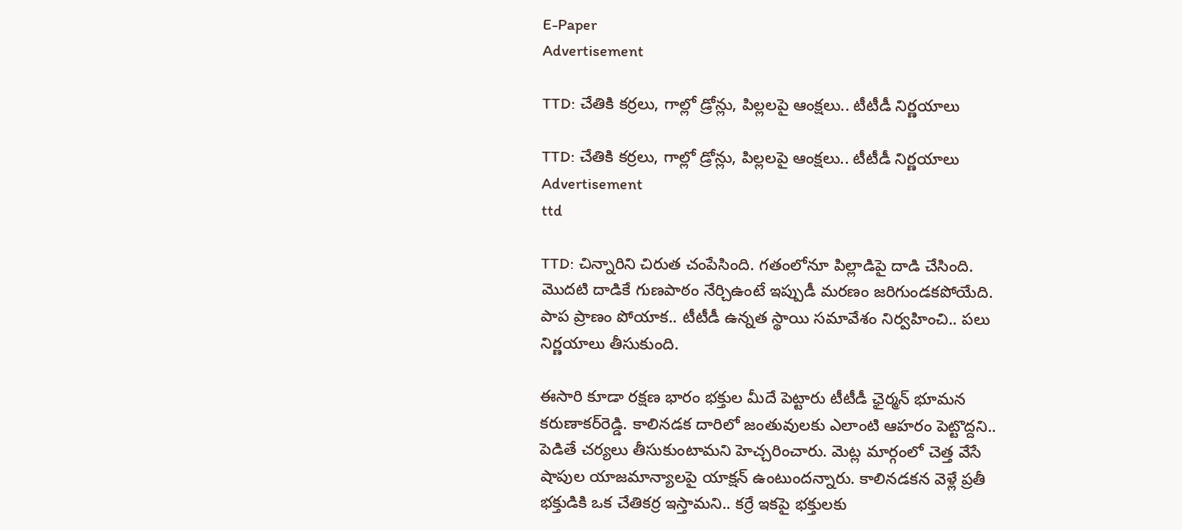E-Paper
Advertisement

TTD: చేతికి కర్రలు, గాల్లో డ్రోన్లు, పిల్లలపై ఆంక్షలు.. టీటీడీ నిర్ణయాలు

TTD: చేతికి కర్రలు, గాల్లో డ్రోన్లు, పిల్లలపై ఆంక్షలు.. టీటీడీ నిర్ణయాలు
Advertisement
ttd

TTD: చిన్నారిని చిరుత చంపేసింది. గతంలోనూ పిల్లాడిపై దాడి చేసింది. మొదటి దాడికే గుణపాఠం నేర్చిఉంటే ఇప్పుడీ మరణం జరిగుండకపోయేది. పాప ప్రాణం పోయాక.. టీటీడీ ఉన్నత స్థాయి సమావేశం నిర్వహించి.. పలు నిర్ణయాలు తీసుకుంది.

ఈసారి కూడా రక్షణ భారం భక్తుల మీదే పెట్టారు టీటీడీ ఛైర్మన్ భూమన కరుణాకర్‌రెడ్డి. కాలినడక దారిలో జంతువులకు ఎలాంటి ఆహరం పెట్టొద్దని.. పెడితే చర్యలు తీసుకుంటామని హెచ్చరించారు. మెట్ల మార్గంలో చెత్త వేసే షాపుల యాజమాన్యాలపై యాక్షన్ ఉంటుందన్నారు. కాలినడకన వెళ్లే ప్రతీ భక్తుడికి ఒక చేతికర్ర ఇస్తామని.. కర్రే ఇకపై భక్తులకు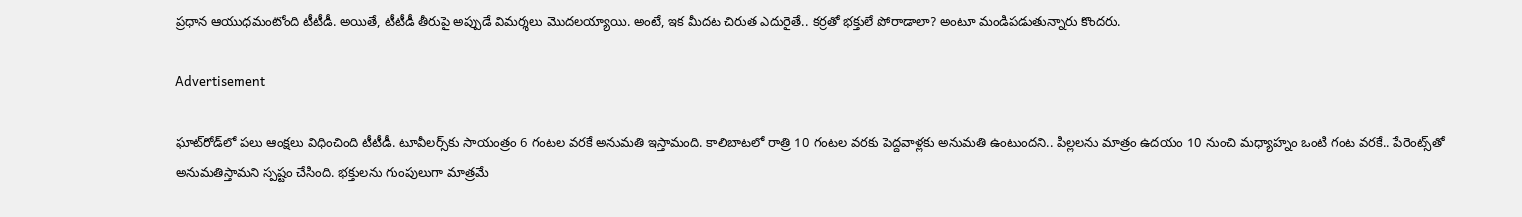ప్రధాన ఆయుధమంటోంది టీటీడీ. అయితే, టీటీడీ తీరుపై అప్పుడే విమర్శలు మొదలయ్యాయి. అంటే, ఇక మీదట చిరుత ఎదురైతే.. కర్రతో భక్తులే పోరాడాలా? అంటూ మండిపడుతున్నారు కొందరు.

Advertisement

ఘాట్‌రోడ్‌లో పలు ఆంక్షలు విధించింది టీటీడీ. టూవీలర్స్‌కు సాయంత్రం 6 గంటల వరకే అనుమతి ఇస్తామంది. కాలిబాటలో రాత్రి 10 గంటల వరకు పెద్దవాళ్లకు అనుమతి ఉంటుందని.. పిల్లలను మాత్రం ఉదయం 10 నుంచి మధ్యాహ్నం ఒంటి గంట వరకే.. పేరెంట్స్‌తో అనుమతిస్తామని స్పష్టం చేసింది. భక్తులను గుంపులుగా మాత్రమే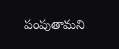పంపుతామని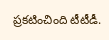ప్రకటించింది టీటీడీ.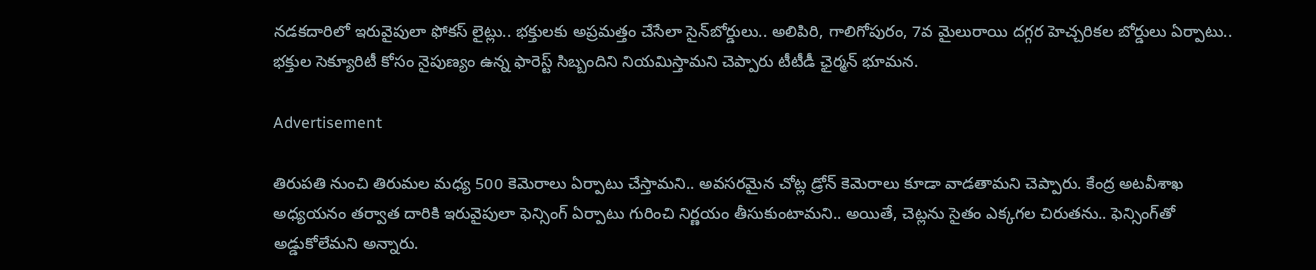నడకదారిలో ఇరువైపులా ఫోకస్ లైట్లు.. భక్తులకు అప్రమత్తం చేసేలా సైన్‌బోర్డులు.. అలిపిరి, గాలిగోపురం, 7వ మైలురాయి దగ్గర హెచ్చరికల బోర్డులు ఏర్పాటు.. భక్తుల సెక్యూరిటీ కోసం నైపుణ్యం ఉన్న ఫారెస్ట్‌ సిబ్బందిని నియమిస్తామని చెప్పారు టీటీడీ ఛైర్మన్ భూమన.

Advertisement

తిరుపతి నుంచి తిరుమల మధ్య 500 కెమెరాలు ఏర్పాటు చేస్తామని.. అవసరమైన చోట్ల డ్రోన్‌ కెమెరాలు కూడా వాడతామని చెప్పారు. కేంద్ర అటవీశాఖ అధ్యయనం తర్వాత దారికి ఇరువైపులా ఫెన్సింగ్ ఏర్పాటు గురించి నిర్ణయం తీసుకుంటామని.. అయితే, చెట్లను సైతం ఎక్కగల చిరుతను.. ఫెన్సింగ్‌తో అడ్డుకోలేమని అన్నారు.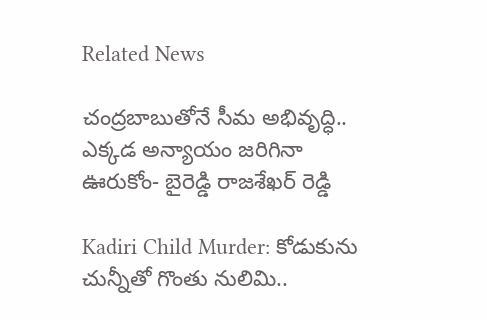Related News

చంద్రబాబుతోనే సీమ అభివృద్ధి.. ఎక్కడ అన్యాయం జరిగినా ఊరుకోం- బైరెడ్డి రాజశేఖర్ రెడ్డి

Kadiri Child Murder: కోడుకును చున్నీతో గొంతు నులిమి..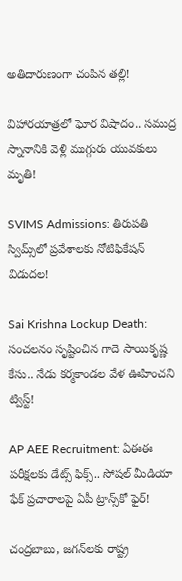అతిదారుణంగా చంపిన తల్లి!

విహారయాత్రలో ఘోర విషాదం.. సముద్ర స్నానానికి వెళ్లి ముగ్గురు యువకులు మృతి!

SVIMS Admissions: తిరుపతి స్విమ్స్‌లో ప్రవేశాలకు నోటిఫికేషన్ విడుదల!

Sai Krishna Lockup Death: సంచలనం సృష్టించిన గాదె సాయికృష్ణ కేసు.. నేడు కర్మకాండల వేళ ఊహించని ట్విస్ట్!

AP AEE Recruitment: ఏఈఈ పరీక్షలకు డేట్స్ ఫిక్స్.. సోషల్ మీడియా ఫేక్ ప్రచారాలపై ఏపీ ట్రాన్స్‌కో ఫైర్!

చంద్రబాబు, జగన్‌లకు రాష్ట్ర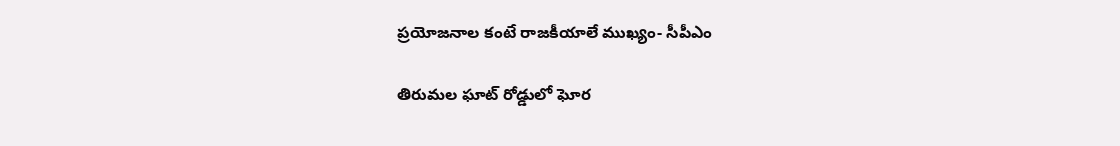ప్రయోజనాల కంటే రాజకీయాలే ముఖ్యం- సీపీఎం

తిరుమల ఘాట్ రోడ్డులో ఘోర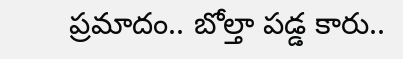ప్రమాదం.. బోల్తా పడ్డ కారు..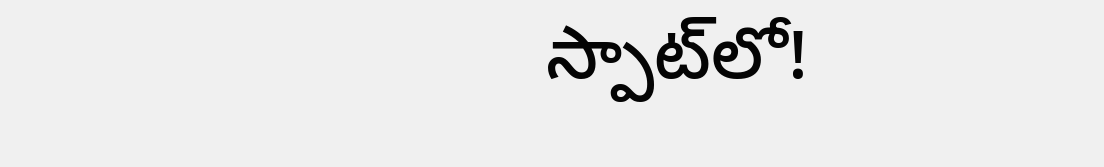స్పాట్‌లో!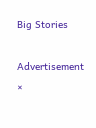Big Stories

Advertisement
×